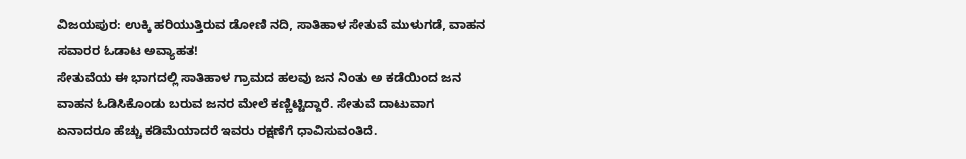ವಿಜಯಪುರ: ಉಕ್ಕಿ ಹರಿಯುತ್ತಿರುವ ಡೋಣಿ ನದಿ, ಸಾತಿಹಾಳ ಸೇತುವೆ ಮುಳುಗಡೆ, ವಾಹನ ಸವಾರರ ಓಡಾಟ ಅವ್ಯಾಹತ!
ಸೇತುವೆಯ ಈ ಭಾಗದಲ್ಲಿ ಸಾತಿಹಾಳ ಗ್ರಾಮದ ಹಲವು ಜನ ನಿಂತು ಅ ಕಡೆಯಿಂದ ಜನ ವಾಹನ ಓಡಿಸಿಕೊಂಡು ಬರುವ ಜನರ ಮೇಲೆ ಕಣ್ಣಿಟ್ಟಿದ್ದಾರೆ. ಸೇತುವೆ ದಾಟುವಾಗ ಏನಾದರೂ ಹೆಚ್ಚು ಕಡಿಮೆಯಾದರೆ ಇವರು ರಕ್ಷಣೆಗೆ ಧಾವಿಸುವಂತಿದೆ.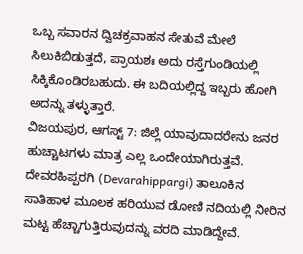ಒಬ್ಬ ಸವಾರನ ದ್ವಿಚಕ್ರವಾಹನ ಸೇತುವೆ ಮೇಲೆ ಸಿಲುಕಿಬಿಡುತ್ತದೆ, ಪ್ರಾಯಶಃ ಅದು ರಸ್ತೆಗುಂಡಿಯಲ್ಲಿ ಸಿಕ್ಕಿಕೊಂಡಿರಬಹುದು. ಈ ಬದಿಯಲ್ಲಿದ್ದ ಇಬ್ಬರು ಹೋಗಿ ಅದನ್ನು ತಳ್ಳುತ್ತಾರೆ.
ವಿಜಯಪುರ, ಆಗಸ್ಟ್ 7: ಜಿಲ್ಲೆ ಯಾವುದಾದರೇನು ಜನರ ಹುಚ್ಚಾಟಗಳು ಮಾತ್ರ ಎಲ್ಲ ಒಂದೇಯಾಗಿರುತ್ತವೆ. ದೇವರಹಿಪ್ಪರಗಿ (Devarahippargi) ತಾಲೂಕಿನ ಸಾತಿಹಾಳ ಮೂಲಕ ಹರಿಯುವ ಡೋಣಿ ನದಿಯಲ್ಲಿ ನೀರಿನ ಮಟ್ಟ ಹೆಚ್ಚಾಗುತ್ತಿರುವುದನ್ನು ವರದಿ ಮಾಡಿದ್ದೇವೆ.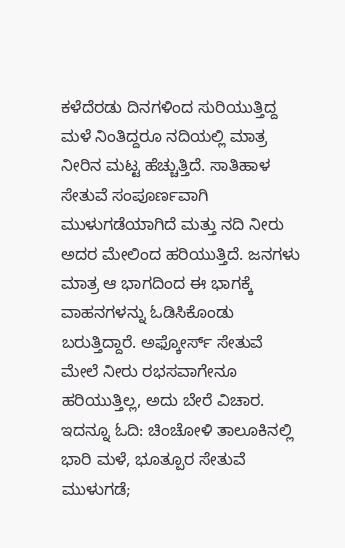ಕಳೆದೆರಡು ದಿನಗಳಿಂದ ಸುರಿಯುತ್ತಿದ್ದ ಮಳೆ ನಿಂತಿದ್ದರೂ ನದಿಯಲ್ಲಿ ಮಾತ್ರ ನೀರಿನ ಮಟ್ಟ ಹೆಚ್ಚುತ್ತಿದೆ. ಸಾತಿಹಾಳ ಸೇತುವೆ ಸಂಪೂರ್ಣವಾಗಿ ಮುಳುಗಡೆಯಾಗಿದೆ ಮತ್ತು ನದಿ ನೀರು ಅದರ ಮೇಲಿಂದ ಹರಿಯುತ್ತಿದೆ. ಜನಗಳು ಮಾತ್ರ ಆ ಭಾಗದಿಂದ ಈ ಭಾಗಕ್ಕೆ ವಾಹನಗಳನ್ನು ಓಡಿಸಿಕೊಂಡು ಬರುತ್ತಿದ್ದಾರೆ. ಅಫ್ಕೋರ್ಸ್ ಸೇತುವೆ ಮೇಲೆ ನೀರು ರಭಸವಾಗೇನೂ ಹರಿಯುತ್ತಿಲ್ಲ, ಅದು ಬೇರೆ ವಿಚಾರ.
ಇದನ್ನೂ ಓದಿ: ಚಿಂಚೋಳಿ ತಾಲೂಕಿನಲ್ಲಿ ಭಾರಿ ಮಳೆ, ಭೂತ್ಪೂರ ಸೇತುವೆ ಮುಳುಗಡೆ;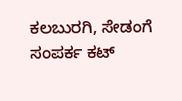ಕಲಬುರಗಿ, ಸೇಡಂಗೆ ಸಂಪರ್ಕ ಕಟ್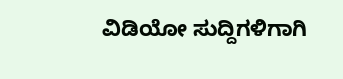ವಿಡಿಯೋ ಸುದ್ದಿಗಳಿಗಾಗಿ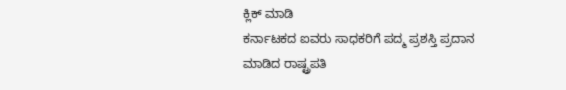ಕ್ಲಿಕ್ ಮಾಡಿ
ಕರ್ನಾಟಕದ ಐವರು ಸಾಧಕರಿಗೆ ಪದ್ಮ ಪ್ರಶಸ್ತಿ ಪ್ರದಾನ ಮಾಡಿದ ರಾಷ್ಟ್ರಪತಿ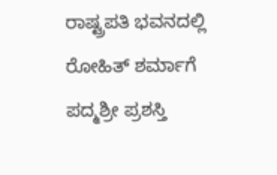ರಾಷ್ಟ್ರಪತಿ ಭವನದಲ್ಲಿ ರೋಹಿತ್ ಶರ್ಮಾಗೆ ಪದ್ಮಶ್ರೀ ಪ್ರಶಸ್ತಿ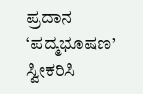ಪ್ರದಾನ
‘ಪದ್ಮಭೂಷಣ’ ಸ್ವೀಕರಿಸಿ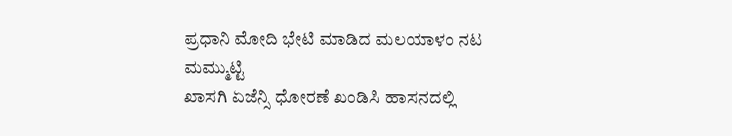ಪ್ರಧಾನಿ ಮೋದಿ ಭೇಟಿ ಮಾಡಿದ ಮಲಯಾಳಂ ನಟ ಮಮ್ಮುಟ್ಟಿ
ಖಾಸಗಿ ಏಜೆನ್ಸಿ ಧೋರಣೆ ಖಂಡಿಸಿ ಹಾಸನದಲ್ಲಿ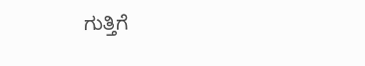ಗುತ್ತಿಗೆ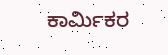ಕಾರ್ಮಿಕರ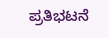ಪ್ರತಿಭಟನೆ